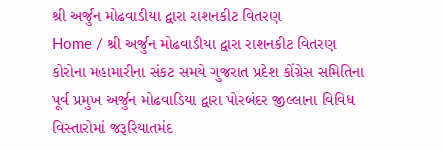શ્રી અર્જુન મોઢવાડીયા દ્વારા રાશનકીટ વિતરણ
Home / શ્રી અર્જુન મોઢવાડીયા દ્વારા રાશનકીટ વિતરણ
કોરોના મહામારીના સંકટ સમયે ગુજરાત પ્રદેશ કોંગ્રેસ સમિતિના પૂર્વ પ્રમુખ અર્જુન મોઢવાડિયા દ્વારા પોરબંદર જીલ્લાના વિવિધ વિસ્તારોમાં જરૂરિયાતમંદ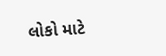લોકો માટે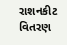રાશનકીટ વિતરણ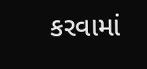કરવામાં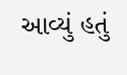આવ્યું હતું